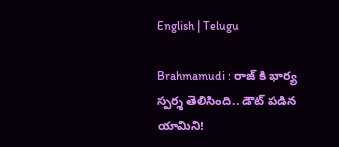English | Telugu

Brahmamudi : రాజ్ కి భార్య స్పర్శ తెలిసింది.. డౌట్ పడిన యామిని!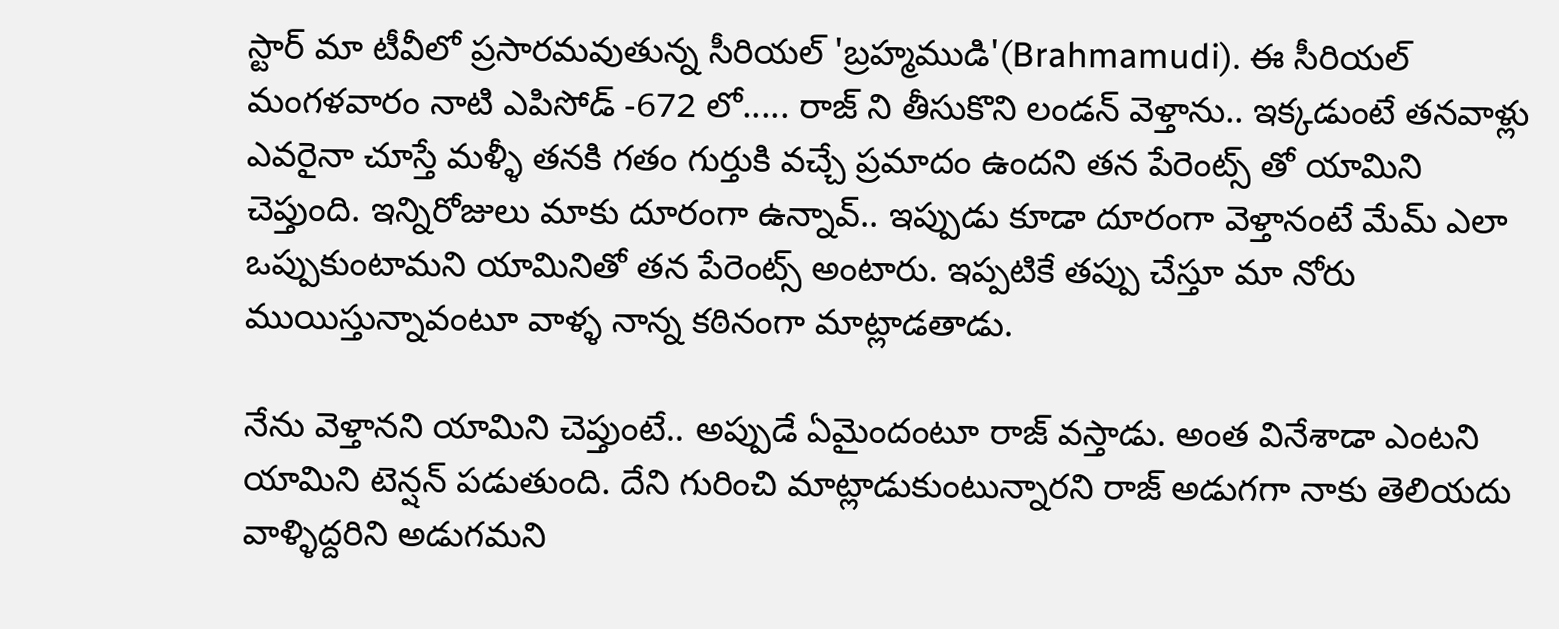స్టార్ మా టీవీలో ప్రసారమవుతున్న సీరియల్ 'బ్రహ్మముడి'(Brahmamudi). ఈ సీరియల్ మంగళవారం నాటి ఎపిసోడ్ -672 లో..... రాజ్ ని తీసుకొని లండన్ వెళ్తాను.. ఇక్కడుంటే తనవాళ్లు ఎవరైనా చూస్తే మళ్ళీ తనకి గతం గుర్తుకి వచ్చే ప్రమాదం ఉందని తన పేరెంట్స్ తో యామిని చెప్తుంది. ఇన్నిరోజులు మాకు దూరంగా ఉన్నావ్.. ఇప్పుడు కూడా దూరంగా వెళ్తానంటే మేమ్ ఎలా ఒప్పుకుంటామని యామినితో తన పేరెంట్స్ అంటారు. ఇప్పటికే తప్పు చేస్తూ మా నోరు ముయిస్తున్నావంటూ వాళ్ళ నాన్న కఠినంగా మాట్లాడతాడు.

నేను వెళ్తానని యామిని చెప్తుంటే.. అప్పుడే ఏమైందంటూ రాజ్ వస్తాడు. అంత వినేశాడా ఎంటని యామిని టెన్షన్ పడుతుంది. దేని గురించి మాట్లాడుకుంటున్నారని రాజ్ అడుగగా నాకు తెలియదు వాళ్ళిద్దరిని అడుగమని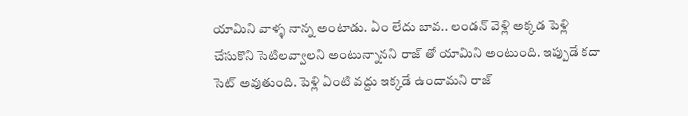యామిని వాళ్ళ నాన్న అంటాడు. ఏం లేదు బావ.. లండన్ వెళ్లి అక్కడ పెళ్లి చేసుకొని సెటిలవ్వాలని అంటున్నానని రాజ్ తో యామిని అంటుంది. ఇప్పుడే కదా సెట్ అవుతుంది. పెళ్లి ఏంటి వద్దు ఇక్కడే ఉందామని రాజ్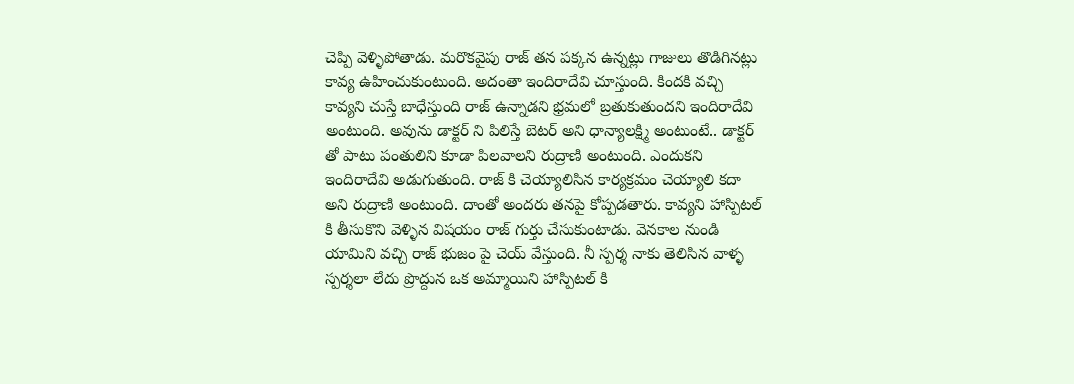చెప్పి వెళ్ళిపోతాడు. మరొకవైపు రాజ్ తన పక్కన ఉన్నట్లు గాజులు తొడిగినట్లు కావ్య ఉహించుకుంటుంది. అదంతా ఇందిరాదేవి చూస్తుంది. కిందకి వచ్చి కావ్యని చుస్తే బాధేస్తుంది రాజ్ ఉన్నాడని భ్రమలో బ్రతుకుతుందని ఇందిరాదేవి అంటుంది. అవును డాక్టర్ ని పిలిస్తే బెటర్ అని ధాన్యాలక్ష్మి అంటుంటే.. డాక్టర్ తో పాటు పంతులిని కూడా పిలవాలని రుద్రాణి అంటుంది. ఎందుకని ఇందిరాదేవి అడుగుతుంది. రాజ్ కి చెయ్యాలిసిన కార్యక్రమం చెయ్యాలి కదా అని రుద్రాణి అంటుంది. దాంతో అందరు తనపై కోప్పడతారు. కావ్యని హాస్పిటల్ కి తీసుకొని వెళ్ళిన విషయం రాజ్ గుర్తు చేసుకుంటాడు. వెనకాల నుండి యామిని వచ్చి రాజ్ భుజం పై చెయ్ వేస్తుంది. నీ స్పర్శ నాకు తెలిసిన వాళ్ళ స్పర్శలా లేదు ప్రొద్దున ఒక అమ్మాయిని హాస్పిటల్ కి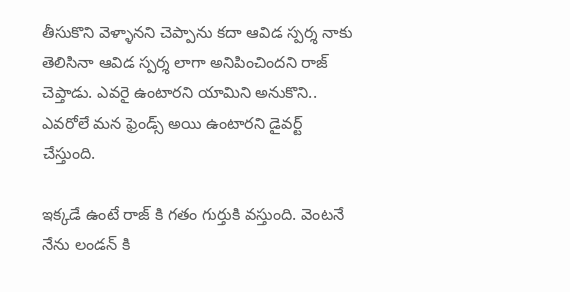తీసుకొని వెళ్ళానని చెప్పాను కదా ఆవిడ స్పర్శ నాకు తెలిసినా ఆవిడ స్పర్శ లాగా అనిపించిందని రాజ్ చెప్తాడు. ఎవరై ఉంటారని యామిని అనుకొని.. ఎవరోలే మన ఫ్రెండ్స్ అయి ఉంటారని డైవర్ట్ చేస్తుంది.

ఇక్కడే ఉంటే రాజ్ కి గతం గుర్తుకి వస్తుంది. వెంటనే నేను లండన్ కి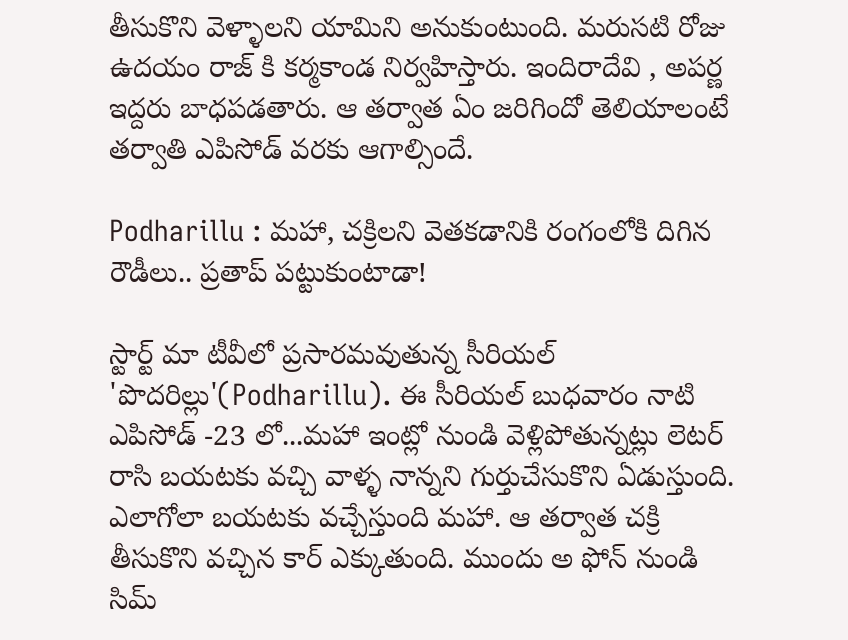తీసుకొని వెళ్ళాలని యామిని అనుకుంటుంది. మరుసటి రోజు ఉదయం రాజ్ కి కర్మకాండ నిర్వహిస్తారు. ఇందిరాదేవి , అపర్ణ ఇద్దరు బాధపడతారు. ఆ తర్వాత ఏం జరిగిందో తెలియాలంటే తర్వాతి ఎపిసోడ్ వరకు ఆగాల్సిందే.

Podharillu : మహా, చక్రిలని వెతకడానికి రంగంలోకి దిగిన రౌడీలు.. ప్రతాప్ పట్టుకుంటాడా!

స్టార్ట్ మా టీవీలో ప్రసారమవుతున్న సీరియల్ 'పొదరిల్లు'(Podharillu). ఈ సీరియల్ బుధవారం నాటి ఎపిసోడ్ -23 లో...మహా ఇంట్లో నుండి వెళ్లిపోతున్నట్లు లెటర్ రాసి బయటకు వచ్చి వాళ్ళ నాన్నని గుర్తుచేసుకొని ఏడుస్తుంది. ఎలాగోలా బయటకు వచ్చేస్తుంది మహా. ఆ తర్వాత చక్రి తీసుకొని వచ్చిన కార్ ఎక్కుతుంది. ముందు అ ఫోన్ నుండి సిమ్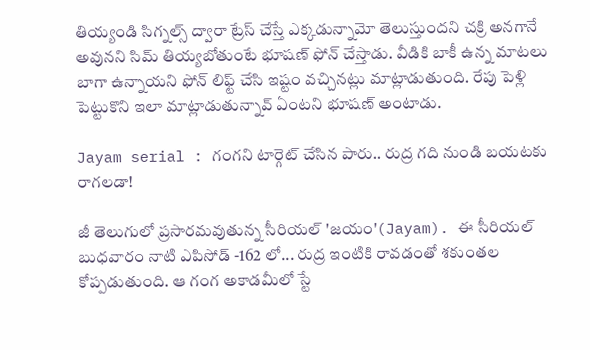తియ్యండి సిగ్నల్స్ ద్వారా ట్రేస్ చేస్తే ఎక్కడున్నామో తెలుస్తుందని చక్రి అనగానే అవునని సిమ్ తియ్యబోతుంటే భూషణ్ ఫోన్ చేస్తాడు. వీడికి బాకీ ఉన్న మాటలు బాగా ఉన్నాయని ఫోన్ లిఫ్ట్ చేసి ఇష్టం వచ్చినట్లు మాట్లాడుతుంది. రేపు పెళ్లి పెట్టుకొని ఇలా మాట్లాడుతున్నావ్ ఏంటని భూషణ్ అంటాడు.

Jayam serial : గంగని టార్గెట్ చేసిన పారు.. రుద్ర గది నుండి బయటకు రాగలడా!

జీ తెలుగులో ప్రసారమవుతున్న సీరియల్ 'జయం'(Jayam). ఈ సీరియల్ బుధవారం నాటి ఎపిసోడ్ -162 లో... రుద్ర ఇంటికి రావడంతో శకుంతల కోప్పడుతుంది. ఆ గంగ అకాడమీలో స్టే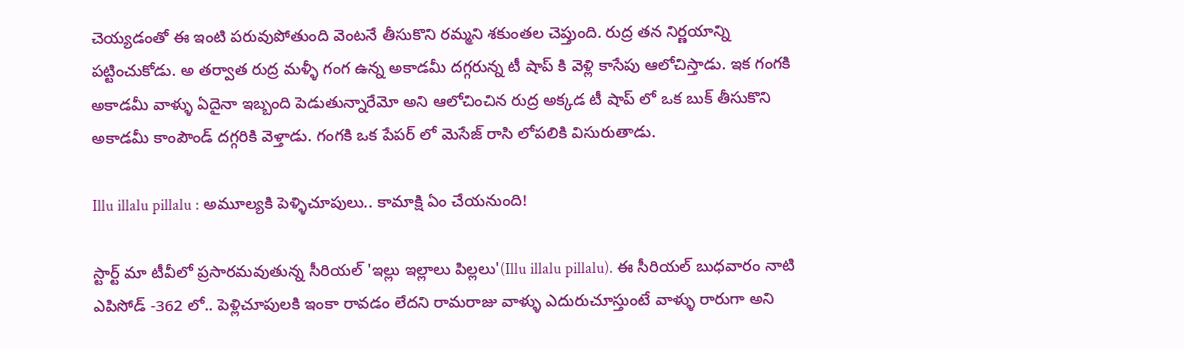చెయ్యడంతో ఈ ఇంటి పరువుపోతుంది వెంటనే తీసుకొని రమ్మని శకుంతల చెప్తుంది. రుద్ర తన నిర్ణయాన్ని పట్టించుకోడు. అ తర్వాత రుద్ర మళ్ళీ గంగ ఉన్న అకాడమీ దగ్గరున్న టీ షాప్ కి వెళ్లి కాసేపు ఆలోచిస్తాడు. ఇక గంగకి అకాడమీ వాళ్ళు ఏదైనా ఇబ్బంది పెడుతున్నారేమో అని ఆలోచించిన రుద్ర అక్కడ టీ షాప్ లో ఒక బుక్ తీసుకొని అకాడమీ కాంపౌండ్ దగ్గరికి వెళ్తాడు. గంగకి ఒక పేపర్ లో మెసేజ్ రాసి లోపలికి విసురుతాడు.

Illu illalu pillalu : అమూల్యకి పెళ్ళిచూపులు.. కామాక్షి ఏం చేయనుంది!

స్టార్ట్ మా టీవీలో ప్రసారమవుతున్న సీరియల్ 'ఇల్లు ఇల్లాలు పిల్లలు'(Illu illalu pillalu). ఈ సీరియల్ బుధవారం నాటి ఎపిసోడ్ -362 లో.. పెళ్లిచూపులకి ఇంకా రావడం లేదని రామరాజు వాళ్ళు ఎదురుచూస్తుంటే వాళ్ళు రారుగా అని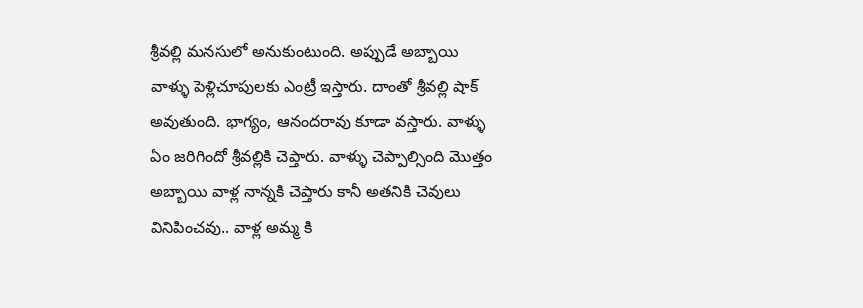శ్రీవల్లి మనసులో అనుకుంటుంది. అప్పుడే అబ్బాయి వాళ్ళు పెళ్లిచూపులకు ఎంట్రీ ఇస్తారు‌. దాంతో శ్రీవల్లి షాక్ అవుతుంది. భాగ్యం, ఆనందరావు కూడా వస్తారు. వాళ్ళు ఏం జరిగిందో శ్రీవల్లికి చెప్తారు. వాళ్ళు చెప్పాల్సింది మొత్తం అబ్బాయి వాళ్ల నాన్నకి చెప్తారు కానీ అతనికి చెవులు వినిపించవు.. వాళ్ల అమ్మ కి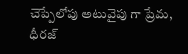చెప్పేలోపు అటువైపు గా ప్రేమ, ధీరజ్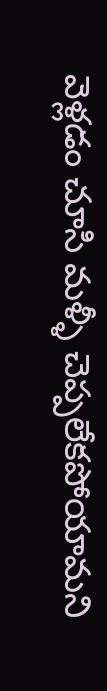వెళ్లడం చూసి మళ్ళీ చెప్పలేకపోయామని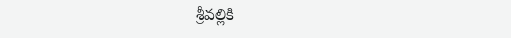శ్రీవల్లికి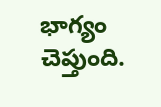భాగ్యం చెప్తుంది.